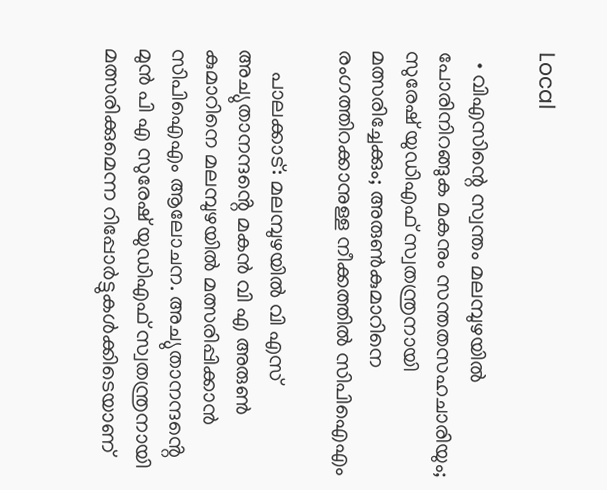Local

  • വിഎസിന്റെ സ്വന്തം മലമ്പുഴയിൽ പോരിനിറങ്ങുക മകനും സന്തതസഹചാരിയും; സുരേഷ് യുഡിഎഫ് സ്വതന്ത്രനായി മത്സരിച്ചേക്കും; അരുൺകുമാറിനെ രംഗത്തിറക്കാനുള്ള നീക്കത്തിൽ സിപിഐഎം

    പാലക്കാട്: മലമ്പുഴയിൽ വി എസ് അച്യുതാനന്ദൻ്റെ മകൻ വി എ അരുൺ കുമാറിനെ മലമ്പുഴയിൽ മത്സരിപ്പിക്കാൻ സിപിഐഎം ആലോചന. അച്യുതാനന്ദൻ്റെ മുൻ പി എ സുരേഷ് യുഡിഎഫ് സ്വതന്ത്രനായി മത്സരിക്കുമെന്ന റിപ്പോർട്ടുകൾക്കിടെയാണ്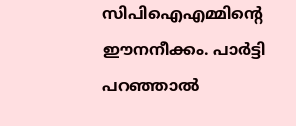സിപിഐഎമ്മിൻ്റെ ഈനനീക്കം. പാർട്ടി പറഞ്ഞാൽ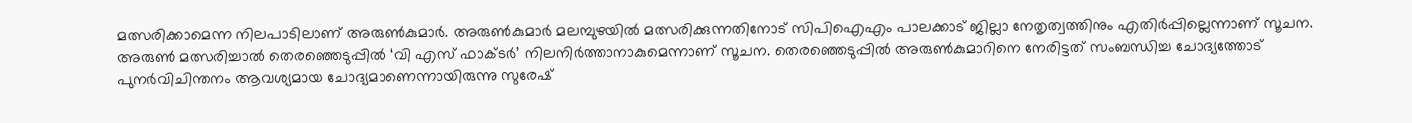മത്സരിക്കാമെന്ന നിലപാടിലാണ് അരുൺകുമാർ. അരുൺകുമാർ മലമ്പുഴയിൽ മത്സരിക്കുന്നതിനോട് സിപിഐഎം പാലക്കാട് ജില്ലാ നേതൃത്വത്തിനും എതിർപ്പില്ലെന്നാണ് സൂചന. അരുൺ മത്സരിച്ചാൽ തെരഞ്ഞെടുപ്പിൽ ‘വി എസ് ഫാക്‌ടർ’ നിലനിർത്താനാകുമെന്നാണ് സൂചന. തെരഞ്ഞെടുപ്പിൽ അരുൺകുമാറിനെ നേരിട്ടത് സംബന്ധിച്ച ചോദ്യത്തോട് പുനർവിചിന്തനം ആവശ്യമായ ചോദ്യമാണെന്നായിരുന്നു സുരേഷ്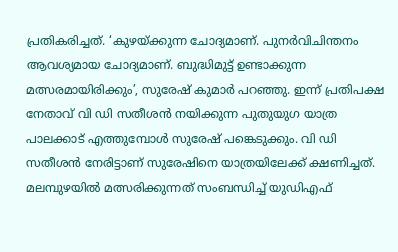പ്രതികരിച്ചത്. ‘കുഴയ്ക്കുന്ന ചോദ്യമാണ്. പുനർവിചിന്തനം ആവശ്യമായ ചോദ്യമാണ്. ബുദ്ധിമുട്ട് ഉണ്ടാക്കുന്ന മത്സരമായിരിക്കും’, സുരേഷ് കുമാർ പറഞ്ഞു. ഇന്ന് പ്രതിപക്ഷ നേതാവ് വി ഡി സതീശൻ നയിക്കുന്ന പുതുയുഗ യാത്ര പാലക്കാട് എത്തുമ്പോൾ സുരേഷ് പങ്കെടുക്കും. വി ഡി സതീശൻ നേരിട്ടാണ് സുരേഷിനെ യാത്രയിലേക്ക് ക്ഷണിച്ചത്. മലമ്പുഴയിൽ മത്സരിക്കുന്നത് സംബന്ധിച്ച് യുഡിഎഫ്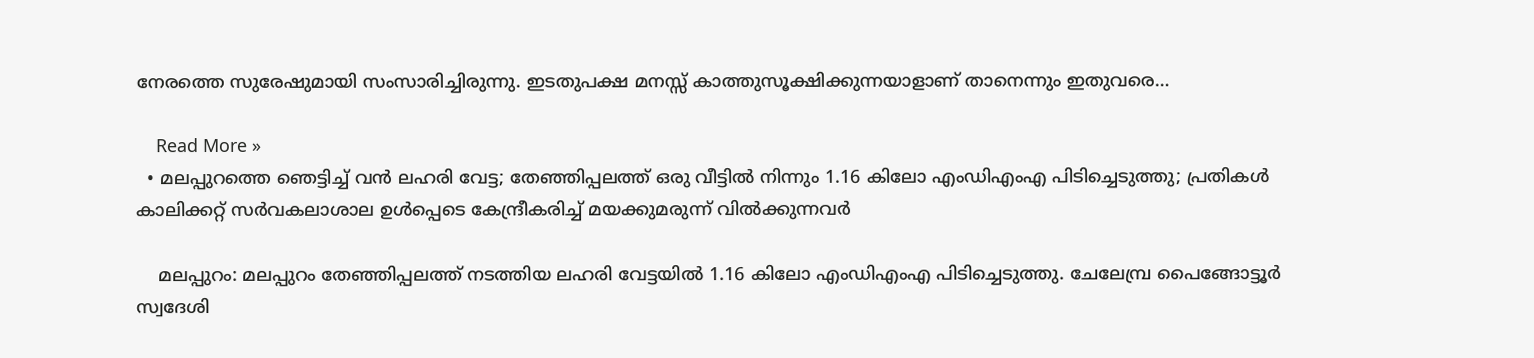നേരത്തെ സുരേഷുമായി സംസാരിച്ചിരുന്നു. ഇടതുപക്ഷ മനസ്സ് കാത്തുസൂക്ഷിക്കുന്നയാളാണ് താനെന്നും ഇതുവരെ…

    Read More »
  • മലപ്പുറത്തെ ഞെട്ടിച്ച് വൻ ലഹരി വേട്ട; തേഞ്ഞിപ്പലത്ത് ഒരു വീട്ടിൽ നിന്നും 1.16 കിലോ എംഡിഎംഎ പിടിച്ചെടുത്തു; പ്രതികൾ കാലിക്കറ്റ് സര്‍വകലാശാല ഉൾപ്പെടെ കേന്ദ്രീകരിച്ച് മയക്കുമരുന്ന് വിൽക്കുന്നവർ

    മലപ്പുറം: മലപ്പുറം തേഞ്ഞിപ്പലത്ത് നടത്തിയ ലഹരി വേട്ടയിൽ 1.16 കിലോ എംഡിഎംഎ പിടിച്ചെടുത്തു. ചേലേമ്പ്ര പൈങ്ങോട്ടൂര്‍ സ്വദേശി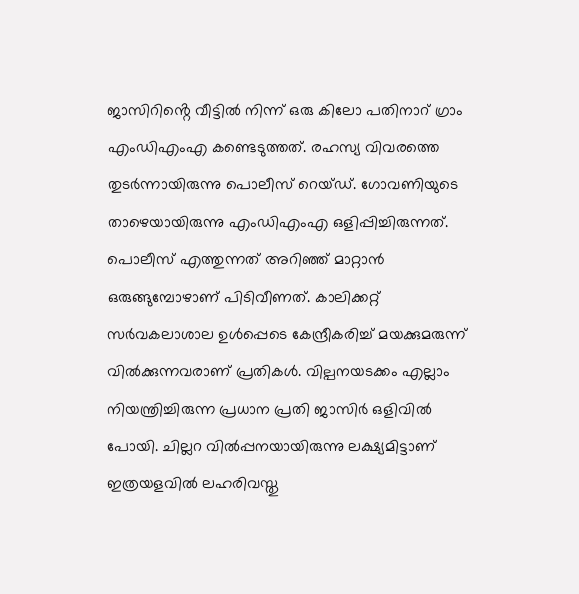ജാസിറിൻ്റെ വീട്ടിൽ നിന്ന് ഒരു കിലോ പതിനാറ് ഗ്രാം എംഡിഎംഎ കണ്ടെടുത്തത്. രഹസ്യ വിവരത്തെ തുടര്‍ന്നായിരുന്നു പൊലീസ് റെയ്ഡ്. ഗോവണിയുടെ താഴെയായിരുന്നു എംഡിഎംഎ ഒളിപ്പിച്ചിരുന്നത്. പൊലീസ് എത്തുന്നത് അറിഞ്ഞ് മാറ്റാൻ ഒരുങ്ങുമ്പോഴാണ് പിടിവീണത്. കാലിക്കറ്റ് സര്‍വകലാശാല ഉൾപ്പെടെ കേന്ദ്രീകരിച്ച് മയക്കുമരുന്ന് വിൽക്കുന്നവരാണ് പ്രതികൾ. വില്പനയടക്കം എല്ലാം നിയന്ത്രിച്ചിരുന്ന പ്രധാന പ്രതി ജാസിര്‍ ഒളിവിൽ പോയി. ചില്ലറ വിൽപ്പനയായിരുന്നു ലക്ഷ്യമിട്ടാണ് ഇത്രയളവിൽ ലഹരിവസ്തു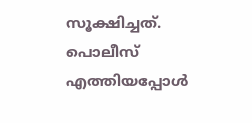സൂക്ഷിച്ചത്. പൊലീസ് എത്തിയപ്പോൾ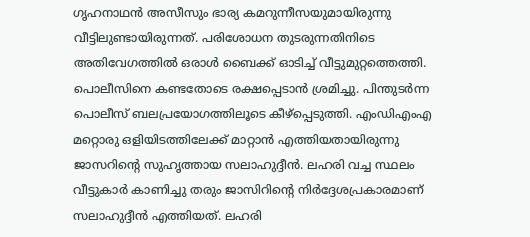ഗൃഹനാഥൻ അസീസും ഭാര്യ കമറുന്നീസയുമായിരുന്നു വീട്ടിലുണ്ടായിരുന്നത്. പരിശോധന തുടരുന്നതിനിടെ അതിവേഗത്തിൽ ഒരാൾ ബൈക്ക് ഓടിച്ച് വീട്ടുമുറ്റത്തെത്തി. പൊലീസിനെ കണ്ടതോടെ രക്ഷപ്പെടാൻ ശ്രമിച്ചു. പിന്തുടര്‍ന്ന പൊലീസ് ബലപ്രയോഗത്തിലൂടെ കീഴ്പ്പെടുത്തി. എംഡിഎംഎ മറ്റൊരു ഒളിയിടത്തിലേക്ക് മാറ്റാൻ എത്തിയതായിരുന്നു ജാസറിൻ്റെ സുഹൃത്തായ സലാഹുദ്ദീൻ. ലഹരി വച്ച സ്ഥലം വീട്ടുകാര്‍ കാണിച്ചു തരും ജാസിറിന്റെ നിർദ്ദേശപ്രകാരമാണ് സലാഹുദ്ദീൻ എത്തിയത്. ലഹരി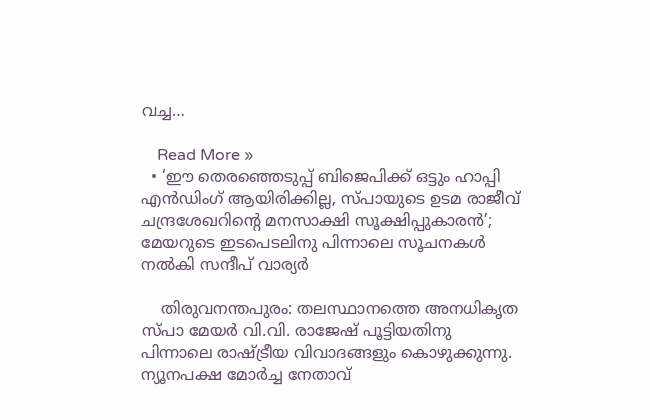വച്ച…

    Read More »
  • ‘ഈ തെരഞ്ഞെടുപ്പ് ബിജെപിക്ക് ഒട്ടും ഹാപ്പി എന്‍ഡിംഗ് ആയിരിക്കില്ല, സ്പായുടെ ഉടമ രാജീവ് ചന്ദ്രശേഖറിന്റെ മനസാക്ഷി സൂക്ഷിപ്പുകാരന്‍’; മേയറുടെ ഇടപെടലിനു പിന്നാലെ സൂചനകള്‍ നല്‍കി സന്ദീപ് വാര്യര്‍

    തിരുവനന്തപുരം: തലസ്ഥാനത്തെ അനധികൃത സ്പാ മേയര്‍ വി.വി. രാജേഷ് പൂട്ടിയതിനു പിന്നാലെ രാഷ്ട്രീയ വിവാദങ്ങളും കൊഴുക്കുന്നു. ന്യൂനപക്ഷ മോര്‍ച്ച നേതാവ്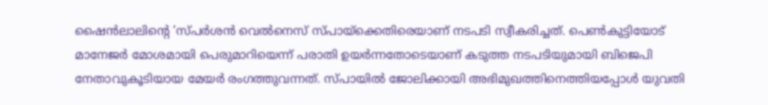ഷൈന്‍ലാലിന്റെ ‘സ്പര്‍ശന്‍ വെല്‍നെസ് സ്പായ്‌ക്കെതിരെയാണ് നടപടി സ്വീകരിച്ചത്. പെണ്‍കുട്ടിയോട് മാനേജര്‍ മോശമായി പെരുമാറിയെന്ന് പരാതി ഉയര്‍ന്നതോടെയാണ് കടുത്ത നടപടിയുമായി ബിജെപി നേതാവുകൂടിയായ മേയര്‍ രംഗത്തുവന്നത്. സ്പായില്‍ ജോലിക്കായി അഭിമുഖത്തിനെത്തിയപ്പോള്‍ യുവതി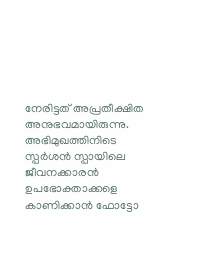നേരിട്ടത് അപ്രതീക്ഷിത അനുഭവമായിരുന്നു. അഭിമുഖത്തിനിടെ സ്പര്‍ശന്‍ സ്പായിലെ ജീവനക്കാരന്‍ ഉപഭോക്താക്കളെ കാണിക്കാന്‍ ഫോട്ടോ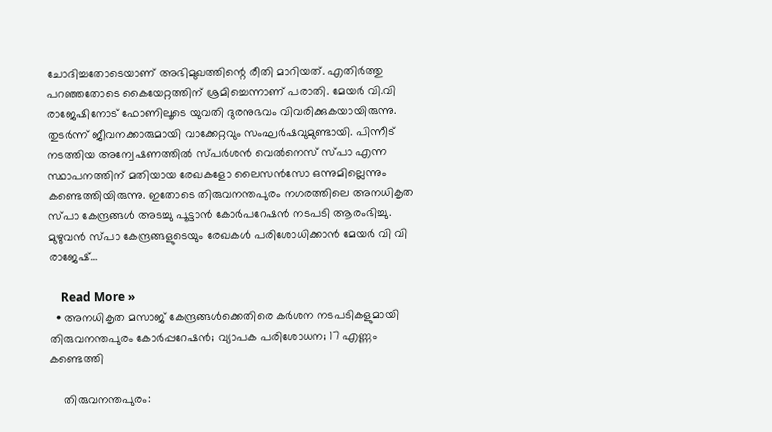ചോദിച്ചതോടെയാണ് അഭിമുഖത്തിന്റെ രീതി മാറിയത്. എതിര്‍ത്തു പറഞ്ഞതോടെ കൈയേറ്റത്തിന് ശ്രമിച്ചെന്നാണ് പരാതി. മേയര്‍ വി.വി രാജേഷിനോട് ഫോണിലൂടെ യുവതി ദുരനുഭവം വിവരിക്കുകയായിരുന്നു. തുടര്‍ന്ന് ജീവനക്കാരുമായി വാക്കേറ്റവും സംഘര്‍ഷവുമുണ്ടായി. പിന്നീട് നടത്തിയ അന്വേഷണത്തില്‍ സ്പര്‍ശന്‍ വെല്‍നെസ് സ്പാ എന്ന സ്ഥാപനത്തിന് മതിയായ രേഖകളോ ലൈസന്‍സോ ഒന്നുമില്ലെന്നും കണ്ടെത്തിയിരുന്നു. ഇതോടെ തിരുവനന്തപുരം നഗരത്തിലെ അനധികൃത സ്പാ കേന്ദ്രങ്ങള്‍ അടച്ചു പൂട്ടാന്‍ കോര്‍പറേഷന്‍ നടപടി ആരംഭിച്ചു. മുഴുവന്‍ സ്പാ കേന്ദ്രങ്ങളുടെയും രേഖകള്‍ പരിശോധിക്കാന്‍ മേയര്‍ വി വി രാജേഷ്…

    Read More »
  • അനധികൃത മസാജ് കേന്ദ്രങ്ങൾക്കെതിരെ കർശന നടപടികളുമായി തിരുവനന്തപുരം കോർപ്പറേഷൻ; വ്യാപക പരിശോധന; 17 എണ്ണം കണ്ടെത്തി

    തിരുവനന്തപുരം: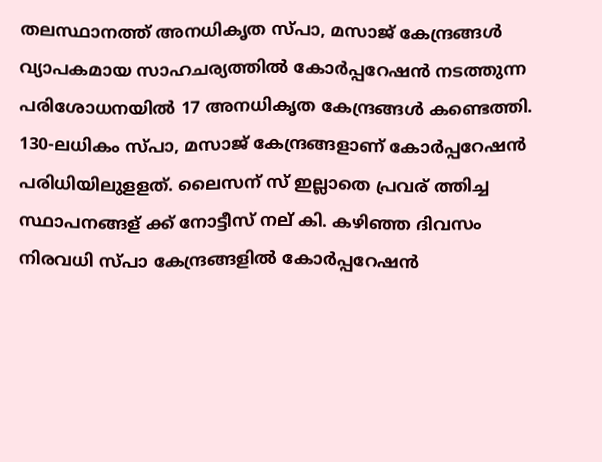തലസ്ഥാനത്ത് അനധികൃത സ്‌പാ, മസാജ് കേന്ദ്രങ്ങൾ വ്യാപകമായ സാഹചര്യത്തിൽ കോർപ്പറേഷൻ നടത്തുന്ന പരിശോധനയിൽ 17 അനധികൃത കേന്ദ്രങ്ങൾ കണ്ടെത്തി. 130-ലധികം സ്പാ, മസാജ് കേന്ദ്രങ്ങളാണ് കോർപ്പറേഷൻ പരിധിയിലുളളത്. ലൈസന് സ് ഇല്ലാതെ പ്രവര് ത്തിച്ച സ്ഥാപനങ്ങള് ക്ക് നോട്ടീസ് നല് കി. കഴിഞ്ഞ ദിവസം നിരവധി സ്പാ കേന്ദ്രങ്ങളിൽ കോർപ്പറേഷൻ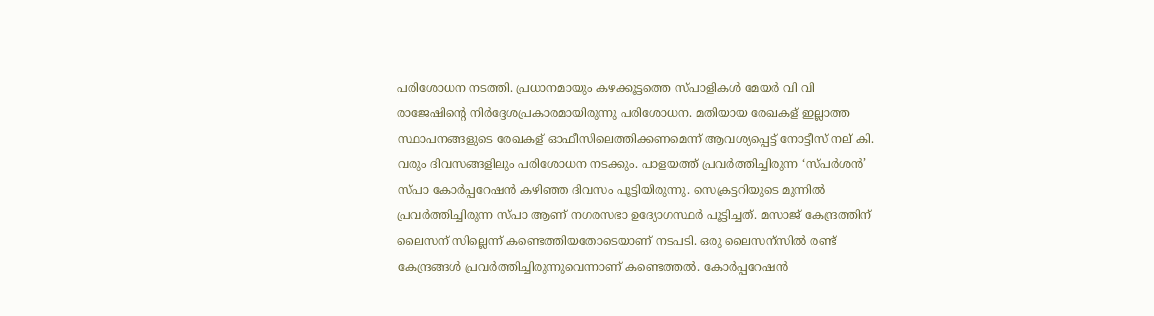പരിശോധന നടത്തി. പ്രധാനമായും കഴക്കൂട്ടത്തെ സ്പാളികൾ മേയർ വി വി രാജേഷിൻ്റെ നിർദ്ദേശപ്രകാരമായിരുന്നു പരിശോധന. മതിയായ രേഖകള് ഇല്ലാത്ത സ്ഥാപനങ്ങളുടെ രേഖകള് ഓഫീസിലെത്തിക്കണമെന്ന് ആവശ്യപ്പെട്ട് നോട്ടീസ് നല് കി. വരും ദിവസങ്ങളിലും പരിശോധന നടക്കും. പാളയത്ത് പ്രവർത്തിച്ചിരുന്ന ‘സ്പർശൻ’ സ്പാ കോർപ്പറേഷൻ കഴിഞ്ഞ ദിവസം പൂട്ടിയിരുന്നു. സെക്രട്ടറിയുടെ മുന്നിൽ പ്രവർത്തിച്ചിരുന്ന സ്പാ ആണ് നഗരസഭാ ഉദ്യോഗസ്ഥർ പൂട്ടിച്ചത്. മസാജ് കേന്ദ്രത്തിന് ലൈസന് സില്ലെന്ന് കണ്ടെത്തിയതോടെയാണ് നടപടി. ഒരു ലൈസന്സിൽ രണ്ട് കേന്ദ്രങ്ങൾ പ്രവർത്തിച്ചിരുന്നുവെന്നാണ് കണ്ടെത്തൽ. കോർപ്പറേഷൻ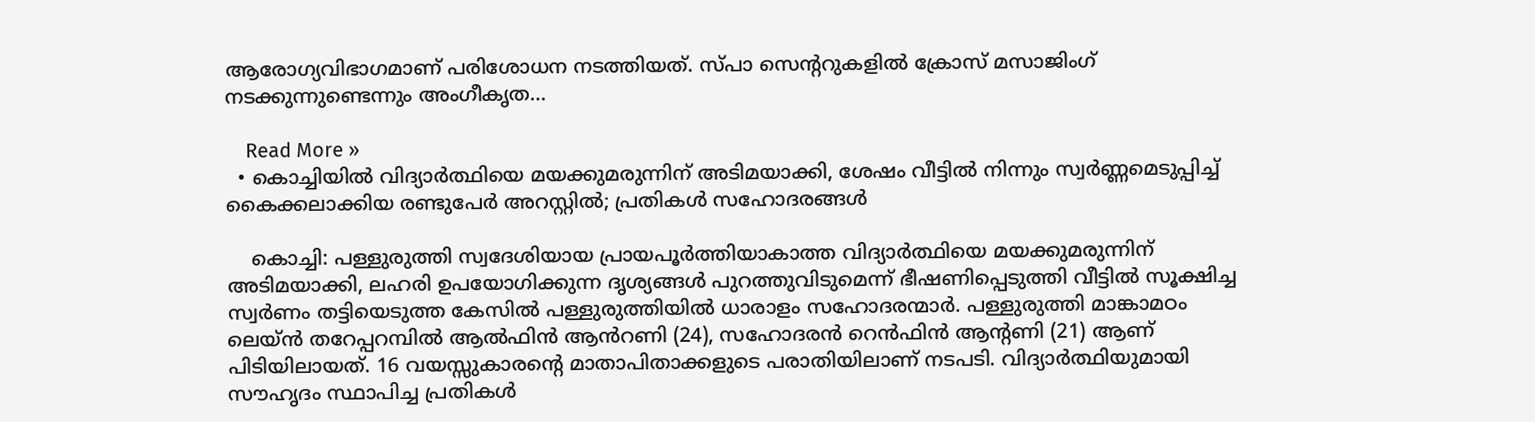ആരോഗ്യവിഭാഗമാണ് പരിശോധന നടത്തിയത്. സ്പാ സെൻ്ററുകളിൽ ക്രോസ് മസാജിംഗ് നടക്കുന്നുണ്ടെന്നും അംഗീകൃത…

    Read More »
  • കൊച്ചിയിൽ വിദ്യാർത്ഥിയെ മയക്കുമരുന്നിന് അടിമയാക്കി, ശേഷം വീട്ടിൽ നിന്നും സ്വർണ്ണമെടുപ്പിച്ച് കൈക്കലാക്കിയ രണ്ടുപേർ അറസ്റ്റിൽ; പ്രതികൾ സഹോദരങ്ങൾ

    കൊച്ചി: പള്ളുരുത്തി സ്വദേശിയായ പ്രായപൂർത്തിയാകാത്ത വിദ്യാർത്ഥിയെ മയക്കുമരുന്നിന് അടിമയാക്കി, ലഹരി ഉപയോഗിക്കുന്ന ദൃശ്യങ്ങൾ പുറത്തുവിടുമെന്ന് ഭീഷണിപ്പെടുത്തി വീട്ടിൽ സൂക്ഷിച്ച സ്വർണം തട്ടിയെടുത്ത കേസിൽ പള്ളുരുത്തിയിൽ ധാരാളം സഹോദരന്മാർ. പള്ളുരുത്തി മാങ്കാമഠം ലെയ്ൻ തറേപ്പറമ്പിൽ ആൽഫിൻ ആൻറണി (24), സഹോദരൻ റെൻഫിൻ ആൻ്റണി (21) ആണ് പിടിയിലായത്. 16 വയസ്സുകാരൻ്റെ മാതാപിതാക്കളുടെ പരാതിയിലാണ് നടപടി. വിദ്യാർത്ഥിയുമായി സൗഹൃദം സ്ഥാപിച്ച പ്രതികൾ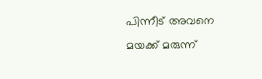പിന്നീട് അവനെ മയക്ക് മരുന്ന്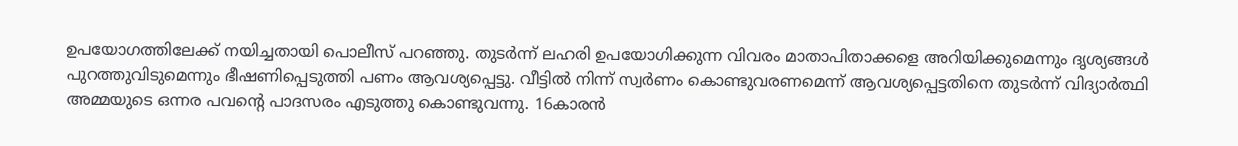ഉപയോഗത്തിലേക്ക് നയിച്ചതായി പൊലീസ് പറഞ്ഞു. തുടർന്ന് ലഹരി ഉപയോഗിക്കുന്ന വിവരം മാതാപിതാക്കളെ അറിയിക്കുമെന്നും ദൃശ്യങ്ങൾ പുറത്തുവിടുമെന്നും ഭീഷണിപ്പെടുത്തി പണം ആവശ്യപ്പെട്ടു. വീട്ടിൽ നിന്ന് സ്വർണം കൊണ്ടുവരണമെന്ന് ആവശ്യപ്പെട്ടതിനെ തുടർന്ന് വിദ്യാർത്ഥി അമ്മയുടെ ഒന്നര പവൻ്റെ പാദസരം എടുത്തു കൊണ്ടുവന്നു. 16കാരൻ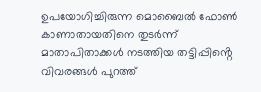ഉപയോഗിച്ചിരുന്ന മൊബൈൽ ഫോൺ കാണാതായതിനെ തുടർന്ന് മാതാപിതാക്കൾ നടത്തിയ തട്ടിപ്പിൻ്റെ വിവരങ്ങൾ പുറത്ത്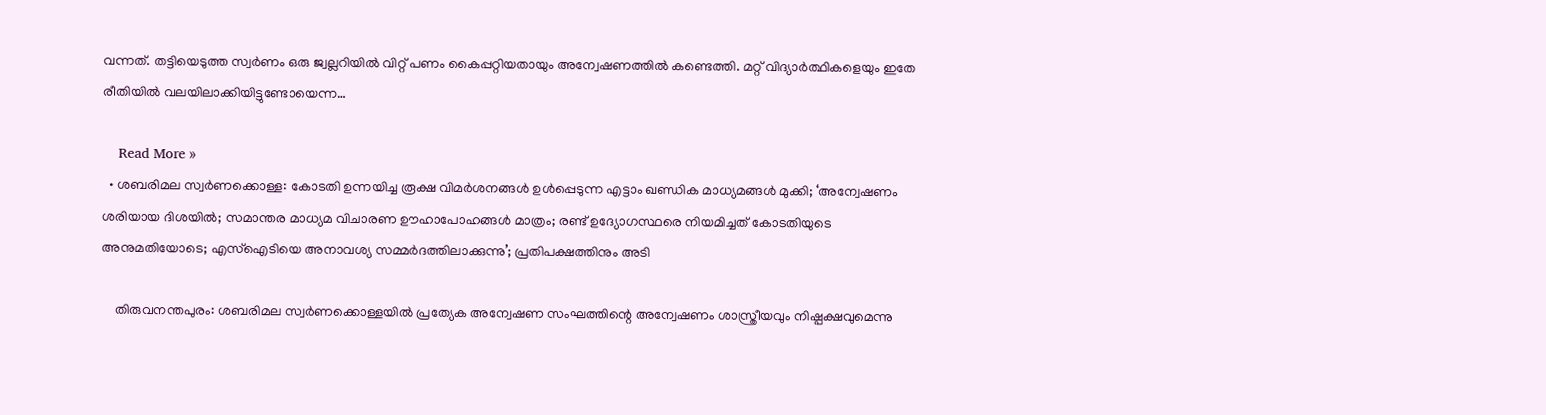വന്നത്. തട്ടിയെടുത്ത സ്വർണം ഒരു ജ്വല്ലറിയിൽ വിറ്റ് പണം കൈപ്പറ്റിയതായും അന്വേഷണത്തിൽ കണ്ടെത്തി. മറ്റ് വിദ്യാർത്ഥികളെയും ഇതേ രീതിയിൽ വലയിലാക്കിയിട്ടുണ്ടോയെന്ന…

    Read More »
  • ശബരിമല സ്വര്‍ണക്കൊള്ള: കോടതി ഉന്നയിച്ച രൂക്ഷ വിമര്‍ശനങ്ങള്‍ ഉള്‍പ്പെടുന്ന എട്ടാം ഖണ്ഡിക മാധ്യമങ്ങള്‍ മുക്കി; ‘അന്വേഷണം ശരിയായ ദിശയില്‍; സമാന്തര മാധ്യമ വിചാരണ ഊഹാപോഹങ്ങള്‍ മാത്രം; രണ്ട് ഉദ്യോഗസ്ഥരെ നിയമിച്ചത് കോടതിയുടെ അനുമതിയോടെ; എസ്‌ഐടിയെ അനാവശ്യ സമ്മര്‍ദത്തിലാക്കുന്നു’; പ്രതിപക്ഷത്തിനും അടി

    തിരുവനന്തപുരം: ശബരിമല സ്വര്‍ണക്കൊള്ളയില്‍ പ്രത്യേക അന്വേഷണ സംഘത്തിന്റെ അന്വേഷണം ശാസ്ത്രീയവും നിഷ്പക്ഷവുമെന്നു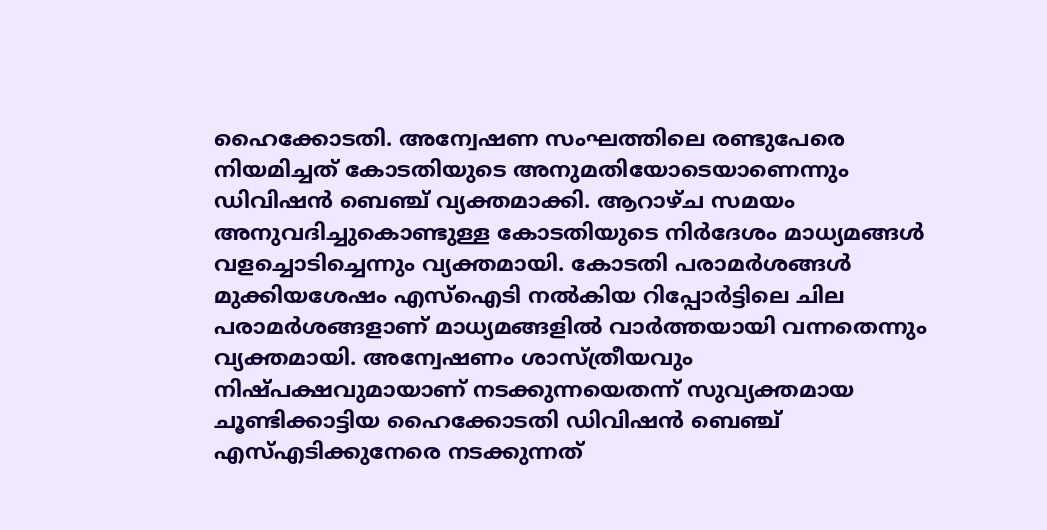ഹൈക്കോടതി. അന്വേഷണ സംഘത്തിലെ രണ്ടുപേരെ നിയമിച്ചത് കോടതിയുടെ അനുമതിയോടെയാണെന്നും ഡിവിഷന്‍ ബെഞ്ച് വ്യക്തമാക്കി. ആറാഴ്ച സമയം അനുവദിച്ചുകൊണ്ടുള്ള കോടതിയുടെ നിര്‍ദേശം മാധ്യമങ്ങള്‍ വളച്ചൊടിച്ചെന്നും വ്യക്തമായി. കോടതി പരാമര്‍ശങ്ങള്‍ മുക്കിയശേഷം എസ്‌ഐടി നല്‍കിയ റിപ്പോര്‍ട്ടിലെ ചില പരാമര്‍ശങ്ങളാണ് മാധ്യമങ്ങളില്‍ വാര്‍ത്തയായി വന്നതെന്നും വ്യക്തമായി. അന്വേഷണം ശാസ്ത്രീയവും നിഷ്പക്ഷവുമായാണ് നടക്കുന്നയെതന്ന് സുവ്യക്തമായ ചൂണ്ടിക്കാട്ടിയ ഹൈക്കോടതി ഡിവിഷന്‍ ബെഞ്ച് എസ്എടിക്കുനേരെ നടക്കുന്നത്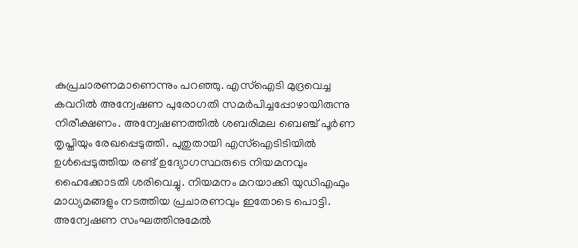കുപ്രചാരണമാണെന്നും പറഞ്ഞു. എസ്ഐടി മുദ്രവെച്ച കവറില്‍ അന്വേഷണ പുരോഗതി സമര്‍പിച്ചപ്പോഴായിരുന്നു നിരീക്ഷണം. അന്വേഷണത്തില്‍ ശബരിമല ബെഞ്ച് പൂര്‍ണ തൃപ്തിയും രേഖപ്പെടുത്തി. പുതുതായി എസ്ഐടിടിയില്‍ ഉള്‍പ്പെടുത്തിയ രണ്ട് ഉദ്യോഗസ്ഥരുടെ നിയമനവും ഹൈക്കോടതി ശരിവെച്ചു. നിയമനം മറയാക്കി യുഡിഎഫും മാധ്യമങ്ങളും നടത്തിയ പ്രചാരണവും ഇതോടെ പൊട്ടി. അന്വേഷണ സംഘത്തിനുമേല്‍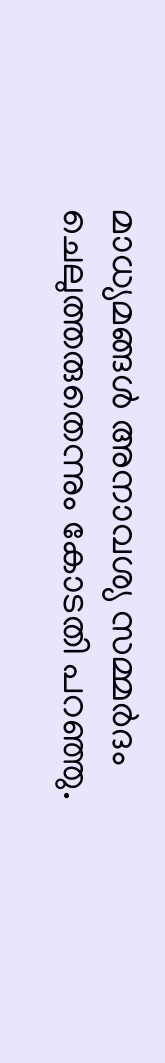മാധ്യമങ്ങള്‍ അനാവശ്യ സമ്മര്‍ദം ചെലുത്തരുതെന്നും കോടതി പറഞ്ഞു.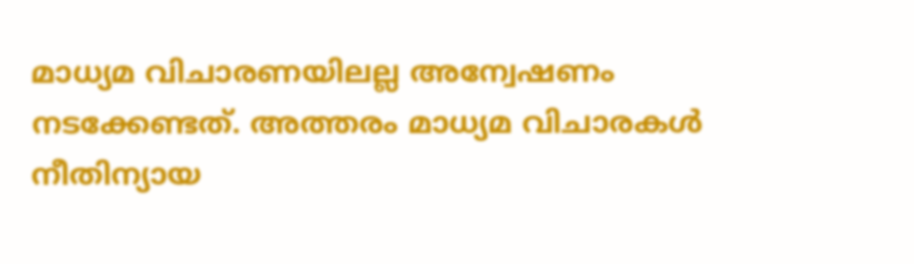മാധ്യമ വിചാരണയിലല്ല അന്വേഷണം നടക്കേണ്ടത്. അത്തരം മാധ്യമ വിചാരകള്‍ നീതിന്യായ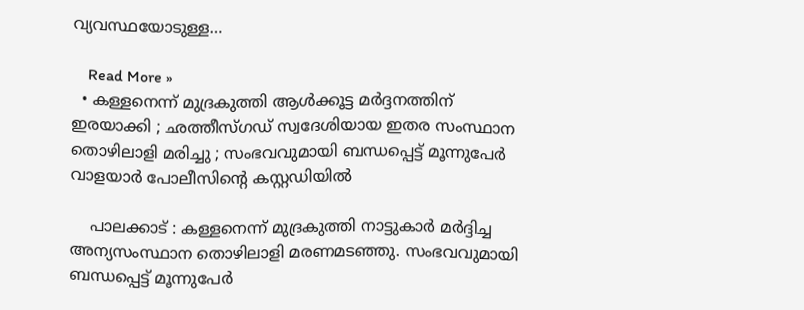വ്യവസ്ഥയോടുള്ള…

    Read More »
  • കള്ളനെന്ന് മുദ്രകുത്തി ആള്‍ക്കൂട്ട മര്‍ദ്ദനത്തിന് ഇരയാക്കി ; ഛത്തീസ്ഗഡ് സ്വദേശിയായ ഇതര സംസ്ഥാന തൊഴിലാളി മരിച്ചു ; സംഭവവുമായി ബന്ധപ്പെട്ട് മൂന്നുപേര്‍ വാളയാര്‍ പോലീസിന്റെ കസ്റ്റഡിയില്‍

    പാലക്കാട് : കള്ളനെന്ന് മുദ്രകുത്തി നാട്ടുകാര്‍ മര്‍ദ്ദിച്ച അന്യസംസ്ഥാന തൊഴിലാളി മരണമടഞ്ഞു. സംഭവവുമായി ബന്ധപ്പെട്ട് മൂന്നുപേര്‍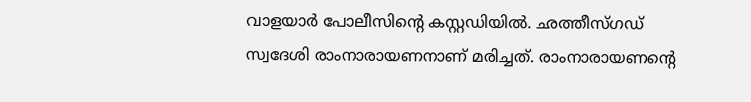വാളയാര്‍ പോലീസിന്റെ കസ്റ്റഡിയില്‍. ഛത്തീസ്ഗഡ് സ്വദേശി രാംനാരായണനാണ് മരിച്ചത്. രാംനാരായണന്റെ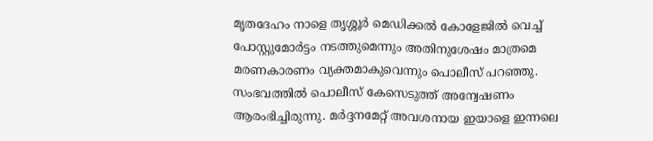മൃതദേഹം നാളെ തൃശ്ശൂര്‍ മെഡിക്കല്‍ കോളേജില്‍ വെച്ച് പോസ്റ്റുമോര്‍ട്ടം നടത്തുമെന്നും അതിനുശേഷം മാത്രമെ മരണകാരണം വ്യക്തമാകുവെന്നും പൊലീസ് പറഞ്ഞു. സംഭവത്തില്‍ പൊലീസ് കേസെടുത്ത് അന്വേഷണം ആരംഭിച്ചിരുന്നു. മര്‍ദ്ദനമേറ്റ് അവശനായ ഇയാളെ ഇന്നലെ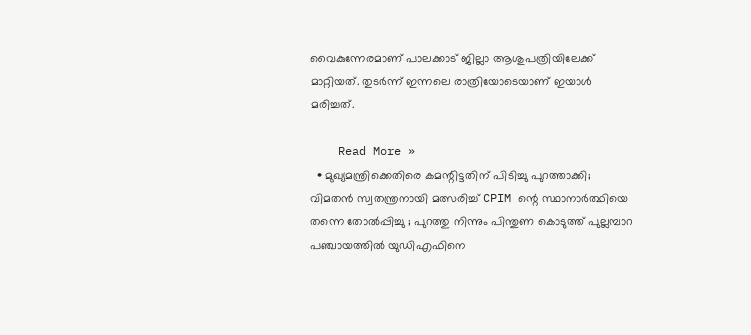വൈകുന്നേരമാണ് പാലക്കാട് ജില്ലാ ആശുപത്രിയിലേക്ക് മാറ്റിയത്. തുടര്‍ന്ന് ഇന്നലെ രാത്രിയോടെയാണ് ഇയാള്‍ മരിച്ചത്.

    Read More »
  • മുഖ്യമന്ത്രിക്കെതിരെ കമന്റിട്ടതിന് പിടിച്ചു പുറത്താക്കി; വിമതന്‍ സ്വതന്ത്രനായി മത്സരിച്ച് CPIM ന്റെ സ്ഥാനാര്‍ത്ഥിയെ തന്നെ തോല്‍പ്പിച്ചു ; പുറത്തു നിന്നും പിന്തുണ കൊടുത്ത് പുല്ലമ്പാറ പഞ്ചായത്തില്‍ യുഡിഎഫിനെ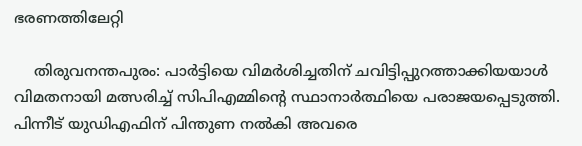ഭരണത്തിലേറ്റി

    തിരുവനന്തപുരം: പാര്‍ട്ടിയെ വിമര്‍ശിച്ചതിന് ചവിട്ടിപ്പുറത്താക്കിയയാള്‍ വിമതനായി മത്സരിച്ച് സിപിഎമ്മിന്റെ സ്ഥാനാര്‍ത്ഥിയെ പരാജയപ്പെടുത്തി. പിന്നീട് യുഡിഎഫിന് പിന്തുണ നല്‍കി അവരെ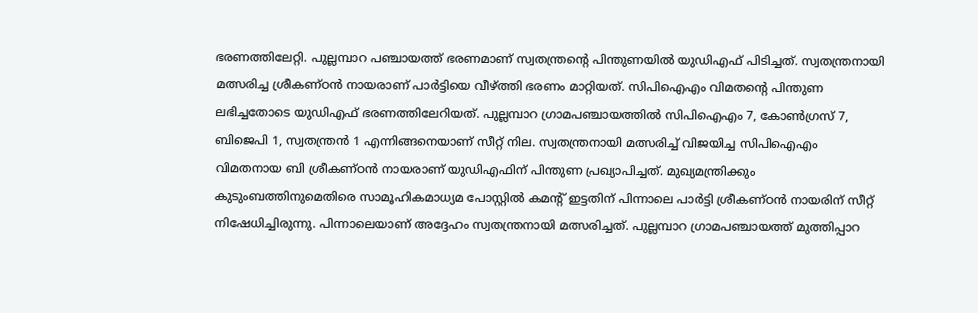ഭരണത്തിലേറ്റി. പുല്ലമ്പാറ പഞ്ചായത്ത് ഭരണമാണ് സ്വതന്ത്രന്റെ പിന്തുണയില്‍ യുഡിഎഫ് പിടിച്ചത്. സ്വതന്ത്രനായി മത്സരിച്ച ശ്രീകണ്ഠന്‍ നായരാണ് പാര്‍ട്ടിയെ വീഴ്ത്തി ഭരണം മാറ്റിയത്. സിപിഐഎം വിമതന്റെ പിന്തുണ ലഭിച്ചതോടെ യുഡിഎഫ് ഭരണത്തിലേറിയത്. പുല്ലമ്പാറ ഗ്രാമപഞ്ചായത്തില്‍ സിപിഐഎം 7, കോണ്‍ഗ്രസ് 7, ബിജെപി 1, സ്വതന്ത്രന്‍ 1 എന്നിങ്ങനെയാണ് സീറ്റ് നില. സ്വതന്ത്രനായി മത്സരിച്ച് വിജയിച്ച സിപിഐഎം വിമതനായ ബി ശ്രീകണ്ഠന്‍ നായരാണ് യുഡിഎഫിന് പിന്തുണ പ്രഖ്യാപിച്ചത്. മുഖ്യമന്ത്രിക്കും കുടുംബത്തിനുമെതിരെ സാമൂഹികമാധ്യമ പോസ്റ്റില്‍ കമന്റ് ഇട്ടതിന് പിന്നാലെ പാര്‍ട്ടി ശ്രീകണ്ഠന്‍ നായരിന് സീറ്റ് നിഷേധിച്ചിരുന്നു. പിന്നാലെയാണ് അദ്ദേഹം സ്വതന്ത്രനായി മത്സരിച്ചത്. പുല്ലമ്പാറ ഗ്രാമപഞ്ചായത്ത് മുത്തിപ്പാറ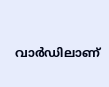വാര്‍ഡിലാണ്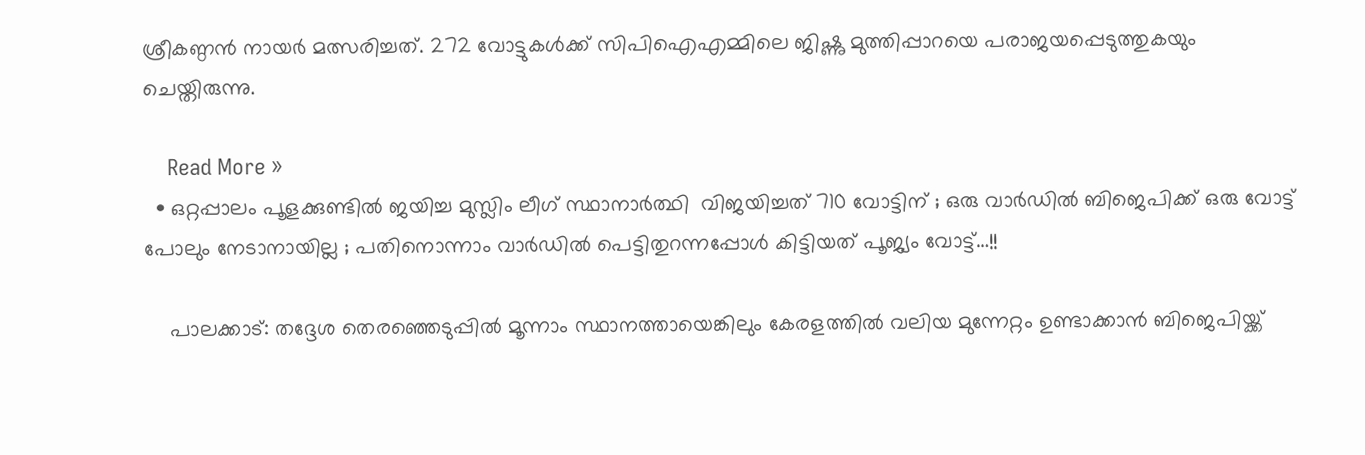ശ്രീകണ്ഠന്‍ നായര്‍ മത്സരിച്ചത്. 272 വോട്ടുകള്‍ക്ക് സിപിഐഎമ്മിലെ ജിഷ്ണു മുത്തിപ്പാറയെ പരാജയപ്പെടുത്തുകയും ചെയ്തിരുന്നു.

    Read More »
  • ഒറ്റപ്പാലം പൂളക്കുണ്ടില്‍ ജയിച്ച മുസ്ലിം ലീഗ് സ്ഥാനാര്‍ത്ഥി  വിജയിച്ചത് 710 വോട്ടിന് ; ഒരു വാര്‍ഡില്‍ ബിജെപിക്ക് ഒരു വോട്ട് പോലും നേടാനായില്ല ; പതിനൊന്നാം വാര്‍ഡില്‍ പെട്ടിതുറന്നപ്പോള്‍ കിട്ടിയത് പൂജ്യം വോട്ട്…!!

    പാലക്കാട്: തദ്ദേശ തെരഞ്ഞെടുപ്പില്‍ മൂന്നാം സ്ഥാനത്തായെങ്കിലും കേരളത്തില്‍ വലിയ മുന്നേറ്റം ഉണ്ടാക്കാന്‍ ബിജെപിയ്ക്ക്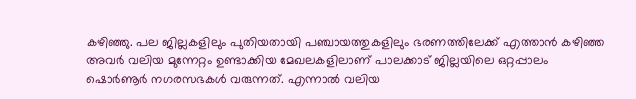കഴിഞ്ഞു. പല ജില്ലകളിലും പുതിയതായി പഞ്ചായത്തുകളിലും ഭരണത്തിലേക്ക് എത്താന്‍ കഴിഞ്ഞ അവര്‍ വലിയ മുന്നേറ്റം ഉണ്ടാക്കിയ മേഖലകളിലാണ് പാലക്കാട് ജില്ലയിലെ ഒറ്റപ്പാലം ഷൊര്‍ണൂര്‍ നഗരസഭകള്‍ വരുന്നത്. എന്നാല്‍ വലിയ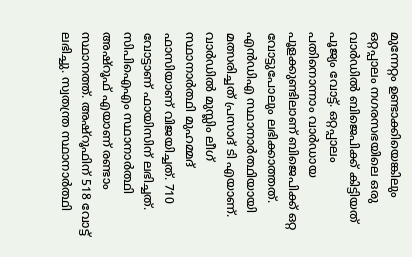മുന്നേറ്റം ഉണ്ടാക്കിയെങ്കിലും ഒറ്റപ്പാലം നഗരസഭയിലെ ഒരു വാര്‍ഡില്‍ ബിജെപിക്ക് കിട്ടിയത് പൂജ്യം വോട്ട്. ഒറ്റപ്പാലം പതിനൊന്നാം വാര്‍ഡായ പൂളക്കുണ്ടിലാണ് ബിജെപിക്ക് ഒറ്റ വോട്ടുപോലും ലഭിക്കാത്തത്. എന്‍ഡിഎ സ്ഥാനാര്‍ത്ഥിയായി മത്സരിച്ചത് പ്രസാദ് ടി എയാണ്. വാര്‍ഡില്‍ മുസ്ലിം ലീഗ് സ്ഥാനാര്‍ത്ഥി മുഹമ്മദ് ഫാസിയാണ് വിജയിച്ചത്. 710 വോട്ടാണ് ഫായിസിന് ലഭിച്ചത്. സിപിഐഎം സ്ഥാനാര്‍ത്ഥി അഷ്‌റൂഫ് എയാണ് രണ്ടാം സ്ഥാനത്ത്. അഷ്‌റൂഫിന് 518 വോട്ട് ലഭിച്ചു. സ്വതന്ത്ര സ്ഥാനാര്‍ത്ഥി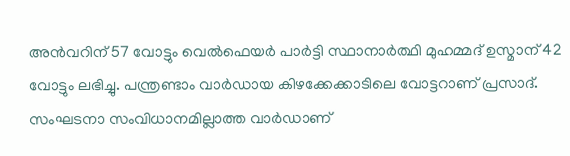അന്‍വറിന് 57 വോട്ടും വെല്‍ഫെയര്‍ പാര്‍ട്ടി സ്ഥാനാര്‍ത്ഥി മുഹമ്മദ് ഉസ്മാന് 42 വോട്ടും ലഭിച്ചു. പന്ത്രണ്ടാം വാര്‍ഡായ കിഴക്കേക്കാടിലെ വോട്ടറാണ് പ്രസാദ്. സംഘടനാ സംവിധാനമില്ലാത്ത വാര്‍ഡാണ്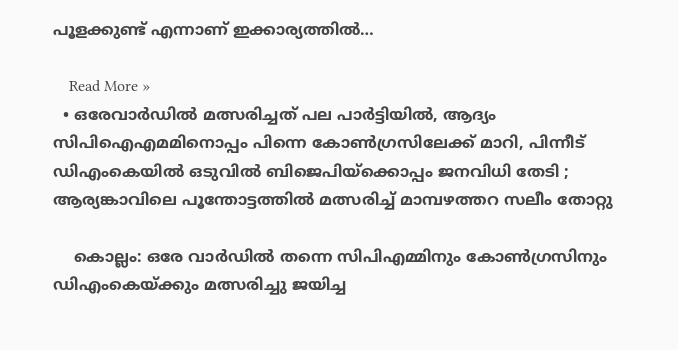പൂളക്കുണ്ട് എന്നാണ് ഇക്കാര്യത്തില്‍…

    Read More »
  • ഒരേവാര്‍ഡില്‍ മത്സരിച്ചത് പല പാര്‍ട്ടിയില്‍, ആദ്യം സിപിഐഎമമിനൊപ്പം പിന്നെ കോണ്‍ഗ്രസിലേക്ക് മാറി, പിന്നീട് ഡിഎംകെയില്‍ ഒടുവില്‍ ബിജെപിയ്‌ക്കൊപ്പം ജനവിധി തേടി ; ആര്യങ്കാവിലെ പൂന്തോട്ടത്തില്‍ മത്സരിച്ച് മാമ്പഴത്തറ സലീം തോറ്റു

    കൊല്ലം: ഒരേ വാര്‍ഡില്‍ തന്നെ സിപിഎമ്മിനും കോണ്‍ഗ്രസിനും ഡിഎംകെയ്ക്കും മത്സരിച്ചു ജയിച്ച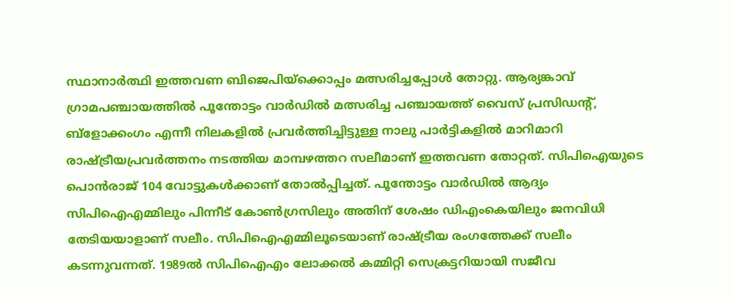സ്ഥാനാര്‍ത്ഥി ഇത്തവണ ബിജെപിയ്‌ക്കൊപ്പം മത്സരിച്ചപ്പോള്‍ തോറ്റു. ആര്യങ്കാവ് ഗ്രാമപഞ്ചായത്തില്‍ പൂന്തോട്ടം വാര്‍ഡില്‍ മത്സരിച്ച പഞ്ചായത്ത് വൈസ് പ്രസിഡന്റ്, ബ്‌ളോക്കംഗം എന്നീ നിലകളില്‍ പ്രവര്‍ത്തിച്ചിട്ടുള്ള നാലു പാര്‍ട്ടികളില്‍ മാറിമാറി രാഷ്ട്രീയപ്രവര്‍ത്തനം നടത്തിയ മാമ്പഴത്തറ സലീമാണ് ഇത്തവണ തോറ്റത്. സിപിഐയുടെ പൊന്‍രാജ് 104 വോട്ടുകള്‍ക്കാണ് തോല്‍പ്പിച്ചത്. പൂന്തോട്ടം വാര്‍ഡില്‍ ആദ്യം സിപിഐഎമ്മിലും പിന്നീട് കോണ്‍ഗ്രസിലും അതിന് ശേഷം ഡിഎംകെയിലും ജനവിധി തേടിയയാളാണ് സലീം. സിപിഐഎമ്മിലൂടെയാണ് രാഷ്ട്രീയ രംഗത്തേക്ക് സലീം കടന്നുവന്നത്. 1989ല്‍ സിപിഐഎം ലോക്കല്‍ കമ്മിറ്റി സെക്രട്ടറിയായി സജീവ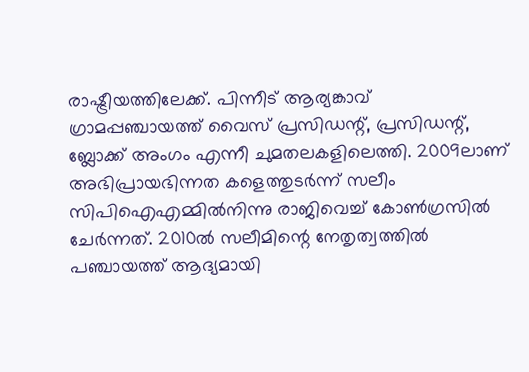രാഷ്ട്രീയത്തിലേക്ക്. പിന്നീട് ആര്യങ്കാവ് ഗ്രാമപ്പഞ്ചായത്ത് വൈസ് പ്രസിഡന്റ്, പ്രസിഡന്റ്, ബ്ലോക്ക് അംഗം എന്നീ ചുമതലകളിലെത്തി. 2009ലാണ് അഭിപ്രായഭിന്നത കളെത്തുടര്‍ന്ന് സലീം സിപിഐഎമ്മില്‍നിന്നു രാജിവെച്ച് കോണ്‍ഗ്രസില്‍ ചേര്‍ന്നത്. 2010ല്‍ സലീമിന്റെ നേതൃത്വത്തില്‍ പഞ്ചായത്ത് ആദ്യമായി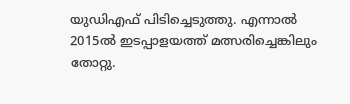യുഡിഎഫ് പിടിച്ചെടുത്തു. എന്നാല്‍ 2015ല്‍ ഇടപ്പാളയത്ത് മത്സരിച്ചെങ്കിലും തോറ്റു.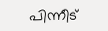പിന്നീട്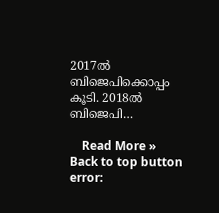2017ല്‍ ബിജെപിക്കൊപ്പം കൂടി. 2018ല്‍ ബിജെപി…

    Read More »
Back to top button
error: